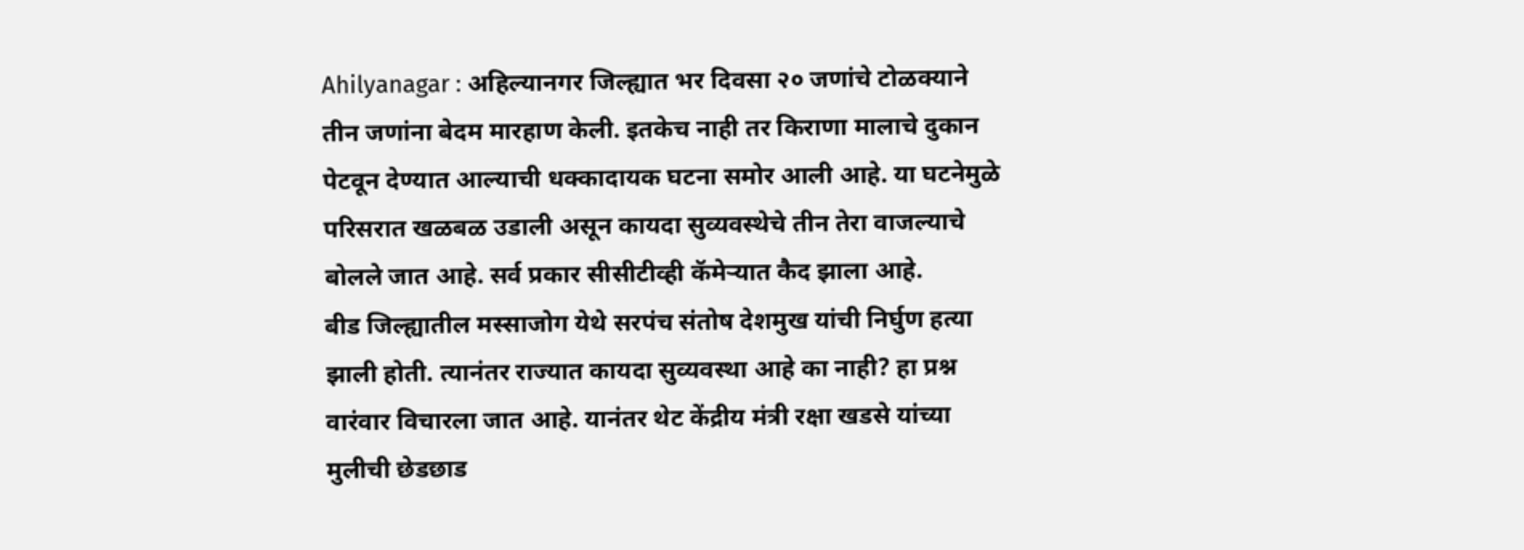Ahilyanagar : अहिल्यानगर जिल्ह्यात भर दिवसा २० जणांचे टोळक्याने तीन जणांना बेदम मारहाण केली. इतकेच नाही तर किराणा मालाचे दुकान पेटवून देण्यात आल्याची धक्कादायक घटना समोर आली आहे. या घटनेमुळे परिसरात खळबळ उडाली असून कायदा सुव्यवस्थेचे तीन तेरा वाजल्याचे बोलले जात आहे. सर्व प्रकार सीसीटीव्ही कॅमेऱ्यात कैद झाला आहे.
बीड जिल्ह्यातील मस्साजोग येथे सरपंच संतोष देशमुख यांची निर्घुण हत्या झाली होती. त्यानंतर राज्यात कायदा सुव्यवस्था आहे का नाही? हा प्रश्न वारंवार विचारला जात आहे. यानंतर थेट केंद्रीय मंत्री रक्षा खडसे यांच्या मुलीची छेडछाड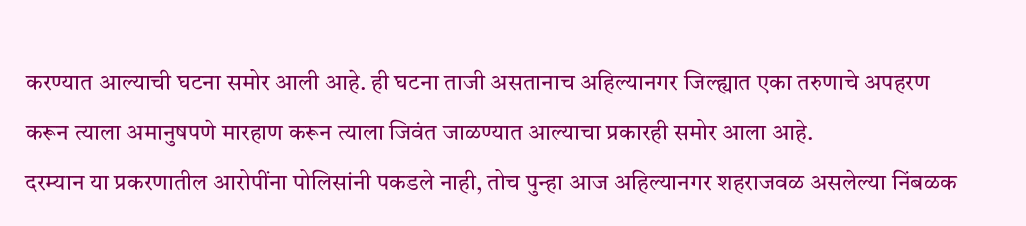करण्यात आल्याची घटना समोर आली आहे. ही घटना ताजी असतानाच अहिल्यानगर जिल्ह्यात एका तरुणाचे अपहरण करून त्याला अमानुषपणे मारहाण करून त्याला जिवंत जाळण्यात आल्याचा प्रकारही समोर आला आहे.
दरम्यान या प्रकरणातील आरोपींना पोलिसांनी पकडले नाही, तोच पुन्हा आज अहिल्यानगर शहराजवळ असलेल्या निंबळक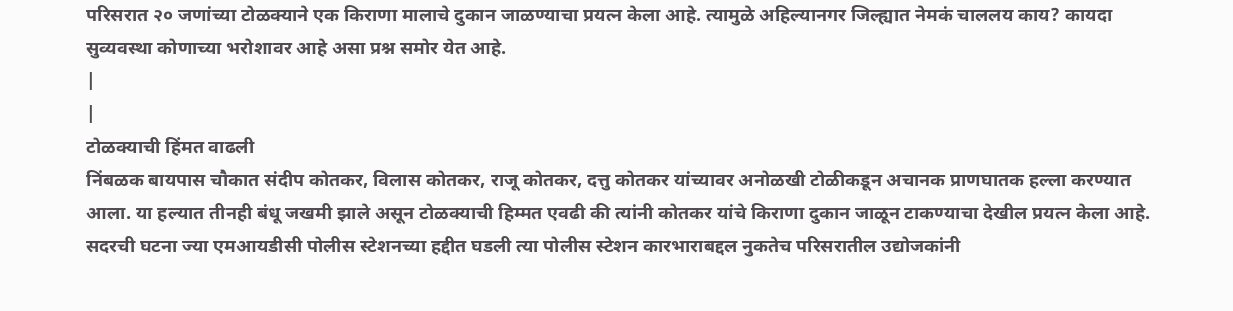परिसरात २० जणांच्या टोळक्याने एक किराणा मालाचे दुकान जाळण्याचा प्रयत्न केला आहे. त्यामुळे अहिल्यानगर जिल्ह्यात नेमकं चाललय काय? कायदा सुव्यवस्था कोणाच्या भरोशावर आहे असा प्रश्न समोर येत आहे.
|
|
टोळक्याची हिंमत वाढली
निंबळक बायपास चौकात संदीप कोतकर, विलास कोतकर, राजू कोतकर, दत्तु कोतकर यांच्यावर अनोळखी टोळीकडून अचानक प्राणघातक हल्ला करण्यात आला. या हल्यात तीनही बंधू जखमी झाले असून टोळक्याची हिम्मत एवढी की त्यांनी कोतकर यांचे किराणा दुकान जाळून टाकण्याचा देखील प्रयत्न केला आहे. सदरची घटना ज्या एमआयडीसी पोलीस स्टेशनच्या हद्दीत घडली त्या पोलीस स्टेशन कारभाराबद्दल नुकतेच परिसरातील उद्योजकांनी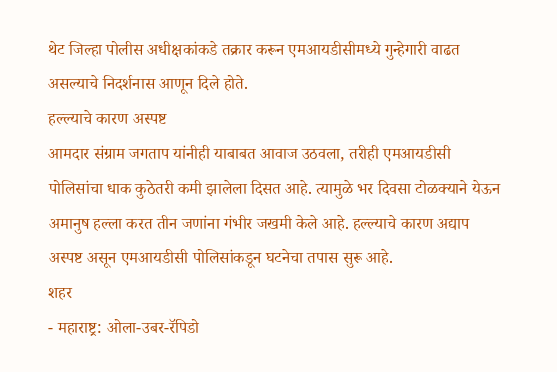थेट जिल्हा पोलीस अधीक्षकांकडे तक्रार करून एमआयडीसीमध्ये गुन्हेगारी वाढत असल्याचे निदर्शनास आणून दिले होते.
हल्ल्याचे कारण अस्पष्ट
आमदार संग्राम जगताप यांनीही याबाबत आवाज उठवला, तरीही एमआयडीसी पोलिसांचा धाक कुठेतरी कमी झालेला दिसत आहे. त्यामुळे भर दिवसा टोळक्याने येऊन अमानुष हल्ला करत तीन जणांना गंभीर जखमी केले आहे. हल्ल्याचे कारण अद्याप अस्पष्ट असून एमआयडीसी पोलिसांकडून घटनेचा तपास सुरू आहे.
शहर
- महाराष्ट्र: ओला-उबर-रॅपिडो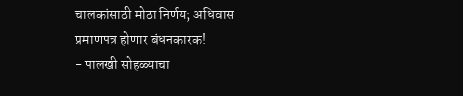चालकांसाठी मोठा निर्णय; अधिवास प्रमाणपत्र होणार बंधनकारक!
- पालखी सोहळ्याचा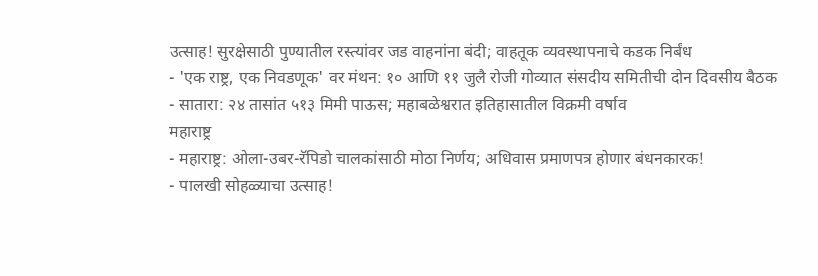उत्साह! सुरक्षेसाठी पुण्यातील रस्त्यांवर जड वाहनांना बंदी; वाहतूक व्यवस्थापनाचे कडक निर्बंध
- 'एक राष्ट्र, एक निवडणूक' वर मंथन: १० आणि ११ जुलै रोजी गोव्यात संसदीय समितीची दोन दिवसीय बैठक
- सातारा: २४ तासांत ५१३ मिमी पाऊस; महाबळेश्वरात इतिहासातील विक्रमी वर्षाव
महाराष्ट्र
- महाराष्ट्र: ओला-उबर-रॅपिडो चालकांसाठी मोठा निर्णय; अधिवास प्रमाणपत्र होणार बंधनकारक!
- पालखी सोहळ्याचा उत्साह!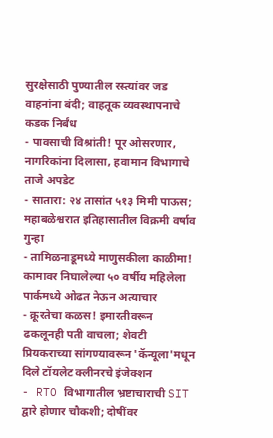सुरक्षेसाठी पुण्यातील रस्त्यांवर जड वाहनांना बंदी; वाहतूक व्यवस्थापनाचे कडक निर्बंध
- पावसाची विश्रांती! पूर ओसरणार, नागरिकांना दिलासा, हवामान विभागाचे ताजे अपडेट
- सातारा: २४ तासांत ५१३ मिमी पाऊस; महाबळेश्वरात इतिहासातील विक्रमी वर्षाव
गुन्हा
- तामिळनाडूमध्ये माणुसकीला काळीमा! कामावर निघालेल्या ५० वर्षीय महिलेला पार्कमध्ये ओढत नेऊन अत्याचार
- क्रूरतेचा कळस! इमारतीवरून ढकलूनही पती वाचला; शेवटी प्रियकराच्या सांगण्यावरून 'कॅन्यूला'मधून दिले टॉयलेट क्लीनरचे इंजेक्शन
- RTO विभागातील भ्रष्टाचाराची SIT द्वारे होणार चौकशी; दोषींवर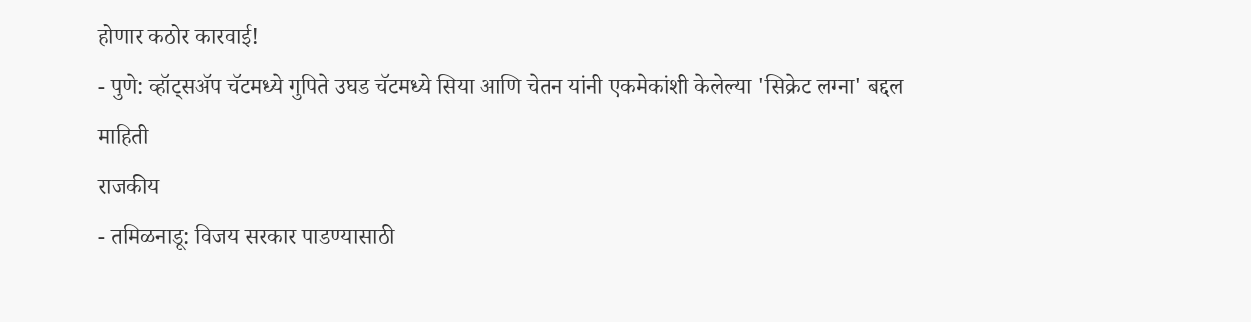होणार कठोर कारवाई!
- पुणे: व्हॉट्सॲप चॅटमध्ये गुपिते उघड चॅटमध्ये सिया आणि चेतन यांनी एकमेकांशी केलेल्या 'सिक्रेट लग्ना' बद्दल माहिती
राजकीय
- तमिळनाडू: विजय सरकार पाडण्यासाठी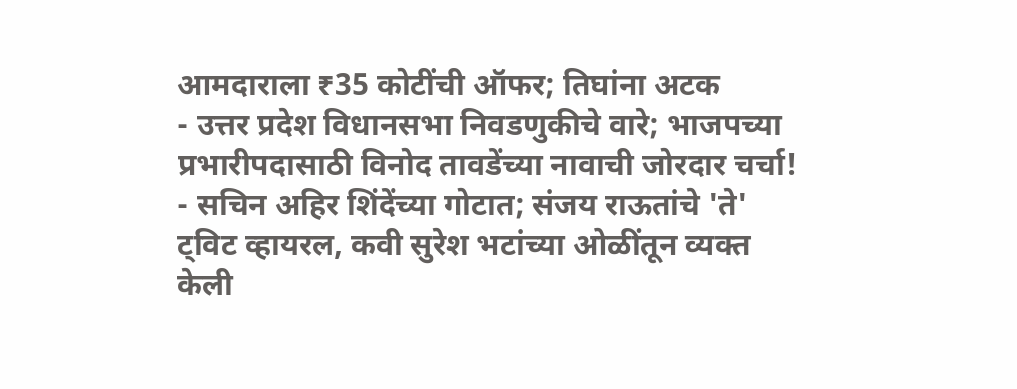आमदाराला ₹35 कोटींची ऑफर; तिघांना अटक
- उत्तर प्रदेश विधानसभा निवडणुकीचे वारे; भाजपच्या प्रभारीपदासाठी विनोद तावडेंच्या नावाची जोरदार चर्चा!
- सचिन अहिर शिंदेंच्या गोटात; संजय राऊतांचे 'ते' ट्विट व्हायरल, कवी सुरेश भटांच्या ओळींतून व्यक्त केली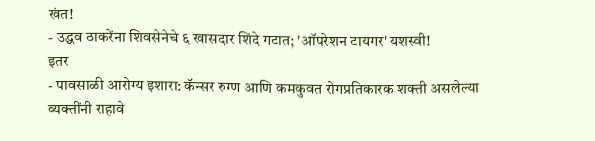खंत!
- उद्धव ठाकरेंना शिवसेनेचे ६ खासदार शिंदे गटात; 'ऑपरेशन टायगर' यशस्वी!
इतर
- पावसाळी आरोग्य इशारा: कॅन्सर रुग्ण आणि कमकुवत रोगप्रतिकारक शक्ती असलेल्या व्यक्तींनी राहावे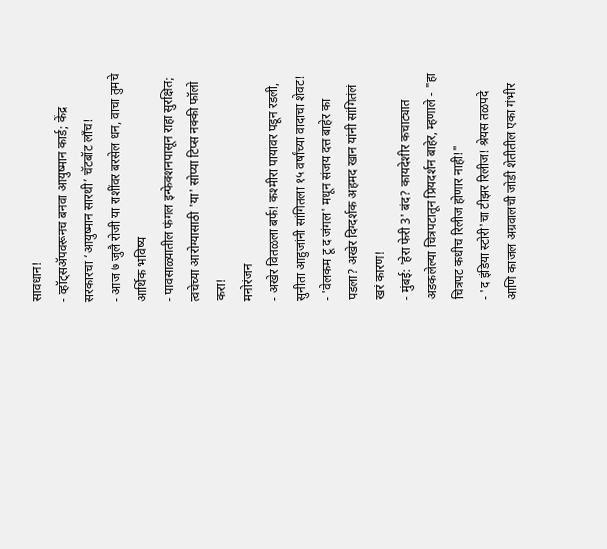सावधान!
- व्हॉट्सॲपवरूनच बनवा आयुष्मान कार्ड; केंद्र सरकारचा ‘आयुष्मान सारथी’ चॅटबॉट लाँच!
- आज ७ जुलै रोजी या राशींवर बरसेल धन, वाचा तुमचे आर्थिक भविष्य
- पावसाळ्यातील फंगल इन्फेक्शनपासून राहा सुरक्षित; त्वचेच्या आरोग्यासाठी 'या' सोप्या टिप्स नक्की फॉलो करा!
मनोरंजन
- अखेर वितळला बर्फ! कश्मीरा पायावर पडून रडली, सुनीता आहुजांनी सांगितला १५ वर्षांच्या वादाचा शेवट!
- 'वेलकम टू द जंगल' मधून संजय दत्त बाहेर का पडला? अखेर दिग्दर्शक अहमद खान यांनी सांगितंलं खरं कारण!
- मुंबई: 'हेरा फेरी 3' बंद? कायदेशीर कचाट्यात अडकलेल्या चित्रपटातून प्रियदर्शन बाहेर, म्हणाले - "हा चित्रपट कधीच रिलीज होणार नाही!"
- 'द इंडिया स्टोरी'चा टीझर रिलीज! श्रेयस तळपदे आणि काजल अग्रवालची जोडी शेतीतील एका गंभीर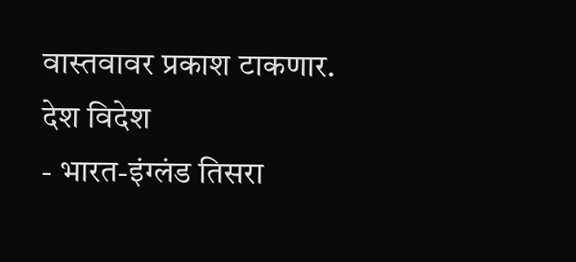वास्तवावर प्रकाश टाकणार.
देश विदेश
- भारत-इंग्लंड तिसरा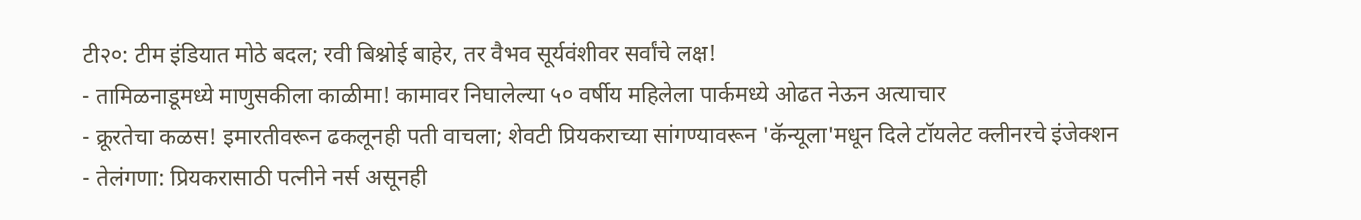टी२०: टीम इंडियात मोठे बदल; रवी बिश्नोई बाहेर, तर वैभव सूर्यवंशीवर सर्वांचे लक्ष!
- तामिळनाडूमध्ये माणुसकीला काळीमा! कामावर निघालेल्या ५० वर्षीय महिलेला पार्कमध्ये ओढत नेऊन अत्याचार
- क्रूरतेचा कळस! इमारतीवरून ढकलूनही पती वाचला; शेवटी प्रियकराच्या सांगण्यावरून 'कॅन्यूला'मधून दिले टॉयलेट क्लीनरचे इंजेक्शन
- तेलंगणा: प्रियकरासाठी पत्नीने नर्स असूनही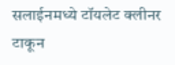सलाईनमध्ये टॉयलेट क्लीनर टाकून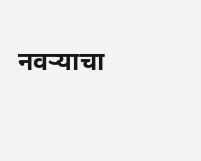नवऱ्याचा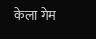केला गेम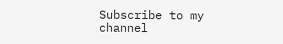Subscribe to my channel